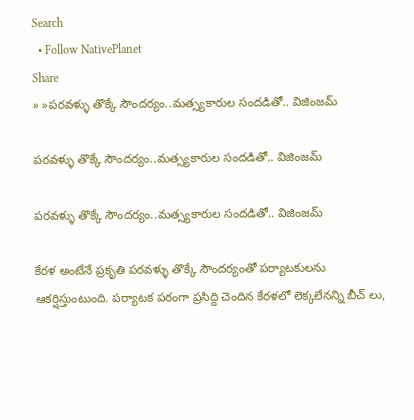Search
  • Follow NativePlanet
Share
» »పరవళ్ళు తొక్కే సౌందర్యం..మత్స్యకారుల సందడితో.. విజింజమ్

పరవళ్ళు తొక్కే సౌందర్యం..మత్స్యకారుల సందడితో.. విజింజమ్

పరవళ్ళు తొక్కే సౌందర్యం..మత్స్యకారుల సందడితో.. విజింజమ్

కేరళ అంటేనే ప్రకృతి పరవళ్ళు తొక్కే సౌందర్యంతో పర్యాటకులను ఆకర్షిస్తుంటుంది. పర్యాటక పరంగా ప్రసిద్ది చెందిన కేరళలో లెక్కలేనన్ని బీచ్ లు,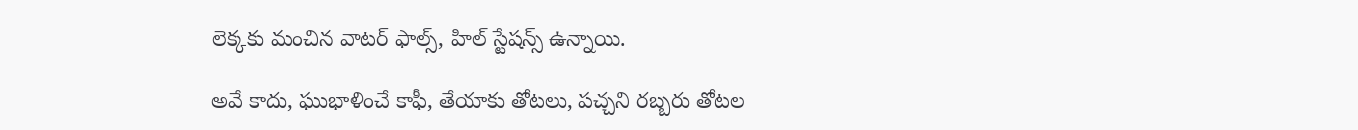లెక్కకు మంచిన వాటర్ ఫాల్స్, హిల్ స్టేషన్స్ ఉన్నాయి.

అవే కాదు, ఘుభాళించే కాఫీ, తేయాకు తోటలు, పచ్చని రబ్బరు తోటల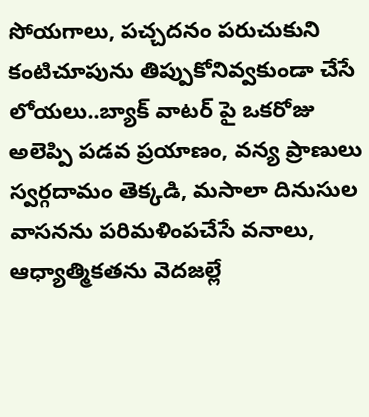సోయగాలు, పచ్చదనం పరుచుకుని కంటిచూపును తిప్పుకోనివ్వకుండా చేసే లోయలు..బ్యాక్ వాటర్ పై ఒకరోజు అలెప్పి పడవ ప్రయాణం, వన్య ప్రాణులు స్వర్గదామం తెక్కడి, మసాలా దినుసుల వాసనను పరిమళింపచేసే వనాలు, ఆధ్యాత్మికతను వెదజల్లే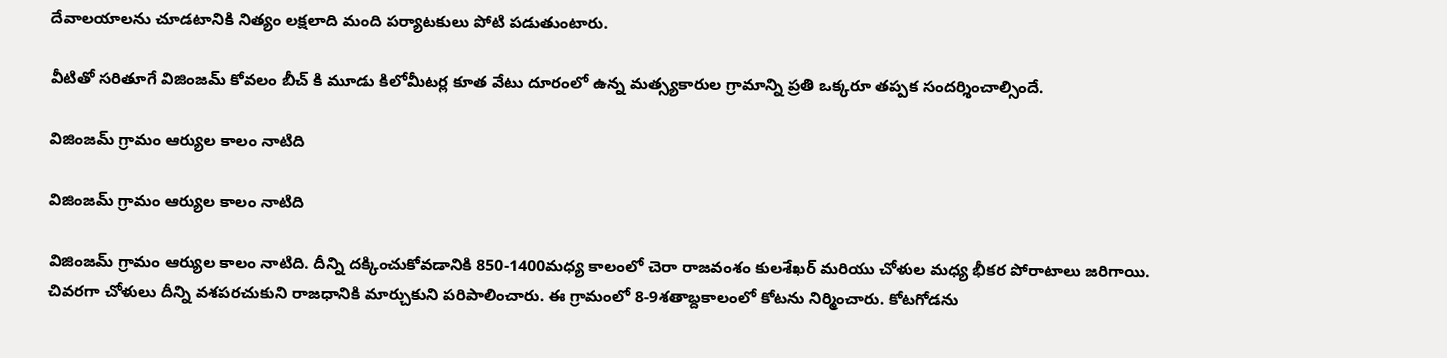దేవాలయాలను చూడటానికి నిత్యం లక్షలాది మంది పర్యాటకులు పోటి పడుతుంటారు.

వీటితో సరితూగే విజింజమ్ కోవలం బీచ్ కి మూడు కిలోమీటర్ల కూత వేటు దూరంలో ఉన్న మత్స్యకారుల గ్రామాన్ని ప్రతి ఒక్కరూ తప్పక సందర్శించాల్సిందే.

విజింజమ్ గ్రామం ఆర్యుల కాలం నాటిది

విజింజమ్ గ్రామం ఆర్యుల కాలం నాటిది

విజింజమ్ గ్రామం ఆర్యుల కాలం నాటిది. దీన్ని దక్కించుకోవడానికి 850-1400మధ్య కాలంలో చెరా రాజవంశం కులశేఖర్ మరియు చోళుల మధ్య భీకర పోరాటాలు జరిగాయి. చివరగా చోళులు దీన్ని వశపరచుకుని రాజధానికి మార్చుకుని పరిపాలించారు. ఈ గ్రామంలో 8-9శతాబ్దకాలంలో కోటను నిర్మించారు. కోటగోడను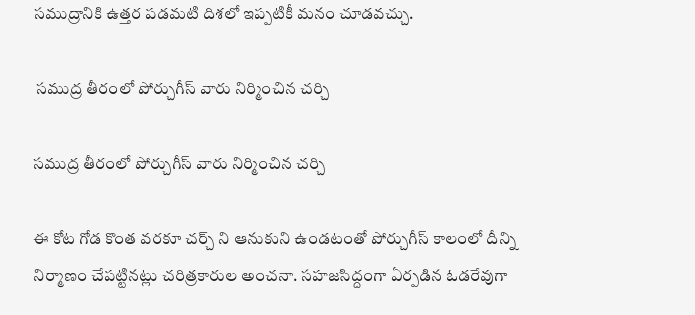సముద్రానికి ఉత్తర పడమటి దిశలో ఇప్పటికీ మనం చూడవచ్చు.

 సముద్ర తీరంలో పోర్చుగీస్ వారు నిర్మించిన చర్చి

సముద్ర తీరంలో పోర్చుగీస్ వారు నిర్మించిన చర్చి

ఈ కోట గోడ కొంత వరకూ చర్చ్ ని ఆనుకుని ఉండటంతో పోర్చుగీస్ కాలంలో దీన్ని నిర్మాణం చేపట్టినట్లు చరిత్రకారుల అంచనా. సహజసిద్దంగా ఏర్పడిన ఓడరేవుగా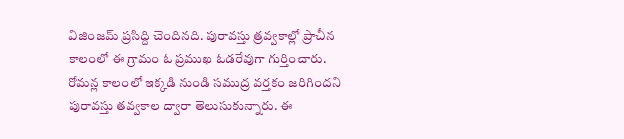విజింజమ్ ప్రసిద్ది చెందినది. పురావస్తు త్రవ్వకాల్లో ప్రాచీన కాలంలో ఈ గ్రామం ఓ ప్రముఖ ఓడరేవుగా గుర్తించారు. రోమన్ల కాలంలో ఇక్కడి నుండి సముద్ర వర్తకం జరిగిందని పురావస్తు తవ్వకాల ద్వారా తెలుసుకున్నారు. ఈ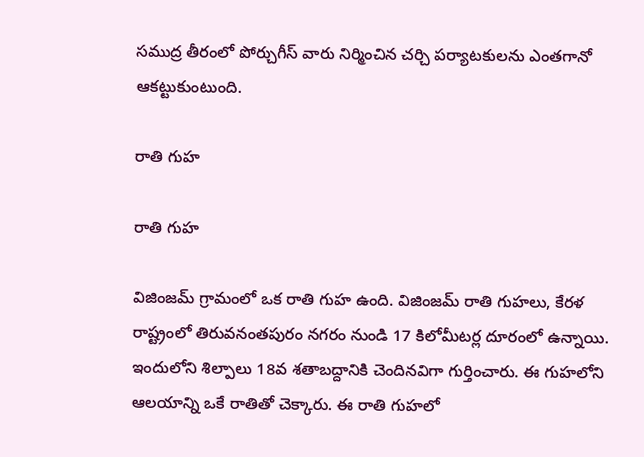సముద్ర తీరంలో పోర్చుగీస్ వారు నిర్మించిన చర్చి పర్యాటకులను ఎంతగానో ఆకట్టుకుంటుంది.

రాతి గుహ

రాతి గుహ

విజింజమ్ గ్రామంలో ఒక రాతి గుహ ఉంది. విజింజమ్ రాతి గుహలు, కేరళ రాష్ట్రంలో తిరువనంతపురం నగరం నుండి 17 కిలోమీటర్ల దూరంలో ఉన్నాయి.
ఇందులోని శిల్పాలు 18వ శతాబద్దానికి చెందినవిగా గుర్తించారు. ఈ గుహలోని ఆలయాన్ని ఒకే రాతితో చెక్కారు. ఈ రాతి గుహలో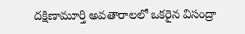దక్షిణామూర్తి అవతారాలలో ఒకరైన విసంద్రా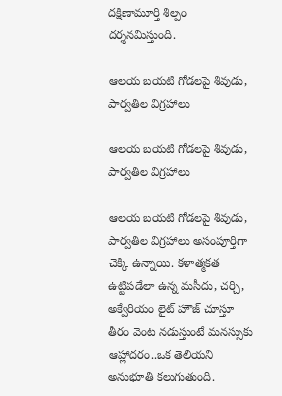దక్షిణామూర్తి శిల్పం దర్శనమిస్తుంది.

ఆలయ బయటి గోడలపై శివుడు, పార్వతిల విగ్రహాలు

ఆలయ బయటి గోడలపై శివుడు, పార్వతిల విగ్రహాలు

ఆలయ బయటి గోడలపై శివుడు, పార్వతిల విగ్రహాలు అసంపూర్తిగా చెక్కి ఉన్నాయి. కళాత్మకత ఉట్టిపడేలా ఉన్న మసీదు, చర్చి, అక్వేరియం లైట్ హౌజ్ చూస్తూ తీరం వెంట నడుస్తుంటే మనస్సుకు ఆహ్లాదరం..ఒక తెలియని అనుభూతి కలుగుతుంది.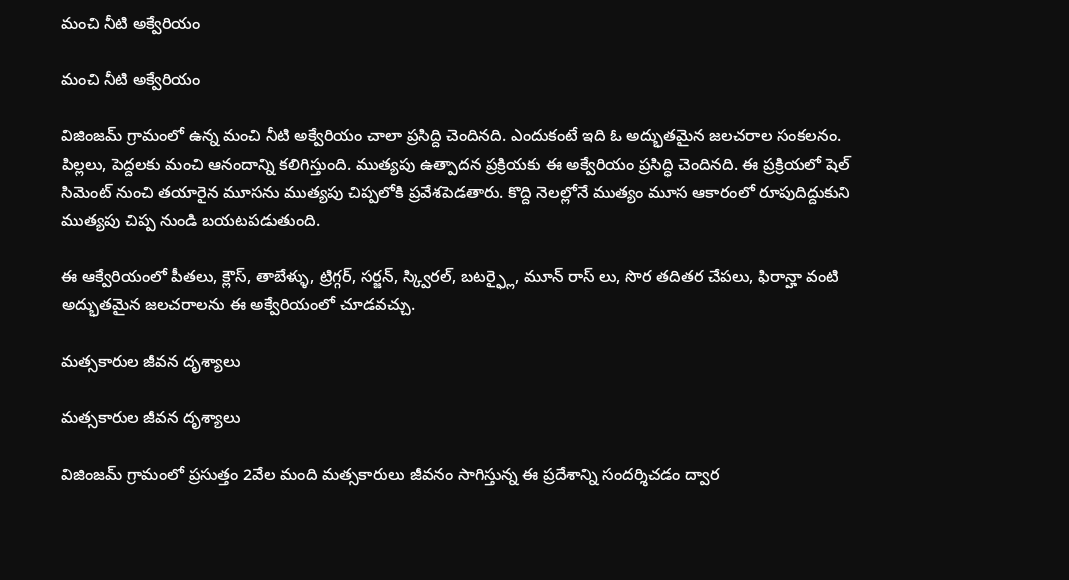మంచి నీటి అక్వేరియం

మంచి నీటి అక్వేరియం

విజింజమ్ గ్రామంలో ఉన్న మంచి నీటి అక్వేరియం చాలా ప్రసిద్ది చెందినది. ఎందుకంటే ఇది ఓ అద్భుతమైన జలచరాల సంకలనం. పిల్లలు, పెద్దలకు మంచి ఆనందాన్ని కలిగిస్తుంది. ముత్యపు ఉత్పాదన ప్రక్రియకు ఈ అక్వేరియం ప్రసిద్ధి చెందినది. ఈ ప్రక్రియలో షెల్ సిమెంట్ నుంచి తయారైన మూసను ముత్యపు చిప్పలోకి ప్రవేశపెడతారు. కొద్ది నెలల్లోనే ముత్యం మూస ఆకారంలో రూపుదిద్దుకుని ముత్యపు చిప్ప నుండి బయటపడుతుంది.

ఈ ఆక్వేరియంలో పీతలు, క్లౌస్, తాబేళ్ళు, ట్రిగ్గర్, సర్జన్, స్క్విరల్, బటర్ఫ్లై, మూన్ రాస్ లు, సొర తదితర చేపలు, ఫిరాన్హా వంటి అద్భుతమైన జలచరాలను ఈ అక్వేరియంలో చూడవచ్చు.

మత్సకారుల జీవన దృశ్యాలు

మత్సకారుల జీవన దృశ్యాలు

విజింజమ్ గ్రామంలో ప్రసుత్తం 2వేల మంది మత్సకారులు జీవనం సాగిస్తున్న ఈ ప్రదేశాన్ని సందర్శిచడం ద్వార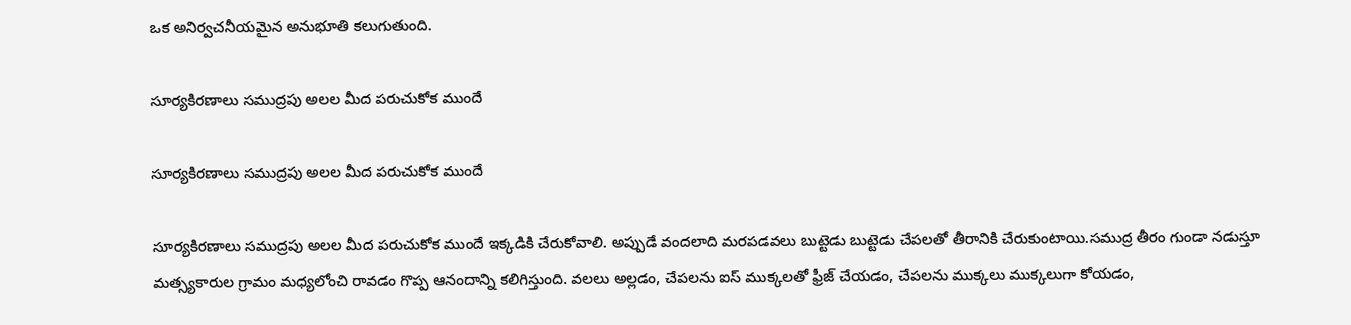ఒక అనిర్వచనీయమైన అనుభూతి కలుగుతుంది.

సూర్యకిరణాలు సముద్రపు అలల మీద పరుచుకోక ముందే

సూర్యకిరణాలు సముద్రపు అలల మీద పరుచుకోక ముందే

సూర్యకిరణాలు సముద్రపు అలల మీద పరుచుకోక ముందే ఇక్కడికి చేరుకోవాలి. అప్పుడే వందలాది మరపడవలు బుట్టెడు బుట్టెడు చేపలతో తీరానికి చేరుకుంటాయి.సముద్ర తీరం గుండా నడుస్తూ మత్స్యకారుల గ్రామం మధ్యలోంచి రావడం గొప్ప ఆనందాన్ని కలిగిస్తుంది. వలలు అల్లడం, చేపలను ఐస్‌ ముక్కలతో ఫ్రీజ్‌ చేయడం, చేపలను ముక్కలు ముక్కలుగా కోయడం,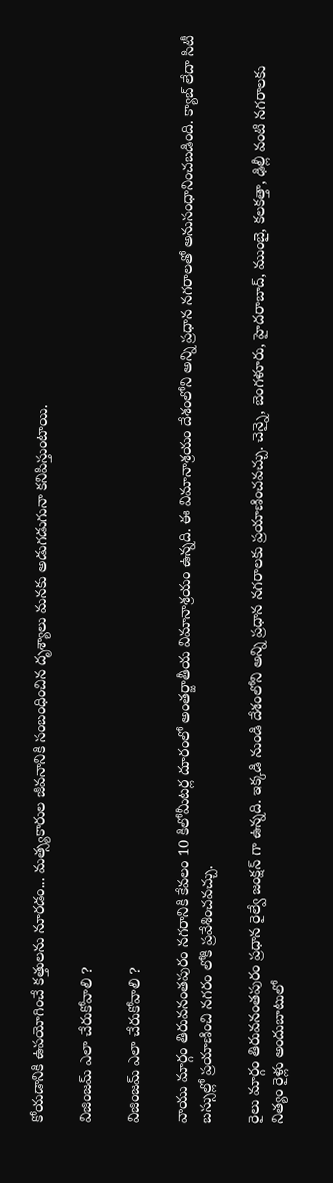కోయడానికి ఉపయోగించే కత్తులను నూరడం... మత్స్యకారుల జీవనానికి సంబంధించిన దృశ్యాలు మనకు అడుగడుగునా కనిపిస్తుంటాయి.

విజింజమ్ ఎలా చేరుకోవాలి ?

విజింజమ్ ఎలా చేరుకోవాలి ?

వాయు మార్గం తిరువనంతపురం నగరానికి కేవలం 10 కిలోమీటర్ల దూరంలో అంతర్జాతీయ విమానాశ్రయం ఉన్నది. ఈ విమానాశ్రయం దేశంలోని అన్ని ప్రధాన నగరాలతో అనుసంధానించబడింది. క్యాబ్ లేదా సిటీ బస్సుల్లో ప్రయాణించి నగరం లోకి ప్రవేశించవచ్చు.

రైలు మార్గం తిరువనంతపురం ప్రధాన రైల్వే జంక్షన్ గా ఉన్నది. ఇక్కడి నుండి దేశంలోని అన్ని ప్రధాన నగరాలకు ప్రయాణించవచ్చు. చెన్నై, బెంగళూరు, హైదరాబాద్, ముంబై, కలకత్తా, ఢిల్లీ వంటి నగరాలకు నిత్యం రైళ్లు అందుబాటులో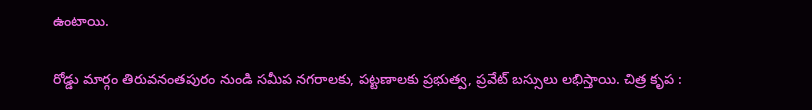ఉంటాయి.

రోడ్డు మార్గం తిరువనంతపురం నుండి సమీప నగరాలకు, పట్టణాలకు ప్రభుత్వ, ప్రవేట్ బస్సులు లభిస్తాయి. చిత్ర కృప :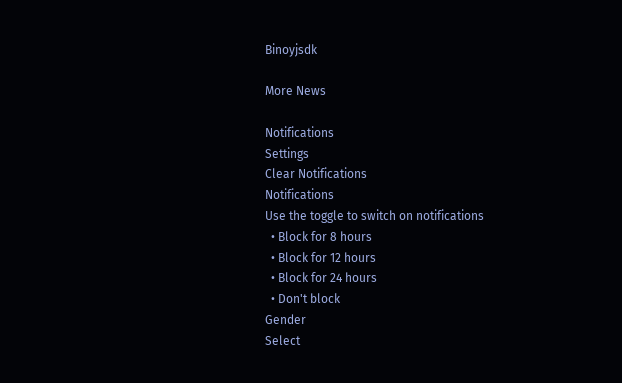Binoyjsdk

More News

Notifications
Settings
Clear Notifications
Notifications
Use the toggle to switch on notifications
  • Block for 8 hours
  • Block for 12 hours
  • Block for 24 hours
  • Don't block
Gender
Select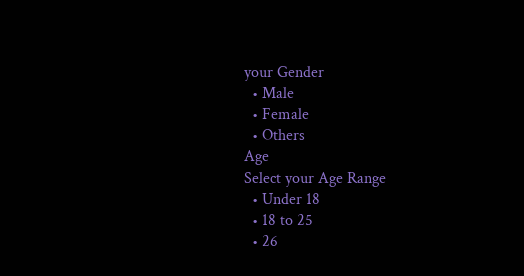your Gender
  • Male
  • Female
  • Others
Age
Select your Age Range
  • Under 18
  • 18 to 25
  • 26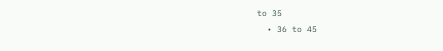to 35
  • 36 to 45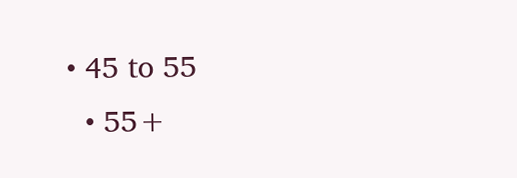• 45 to 55
  • 55+